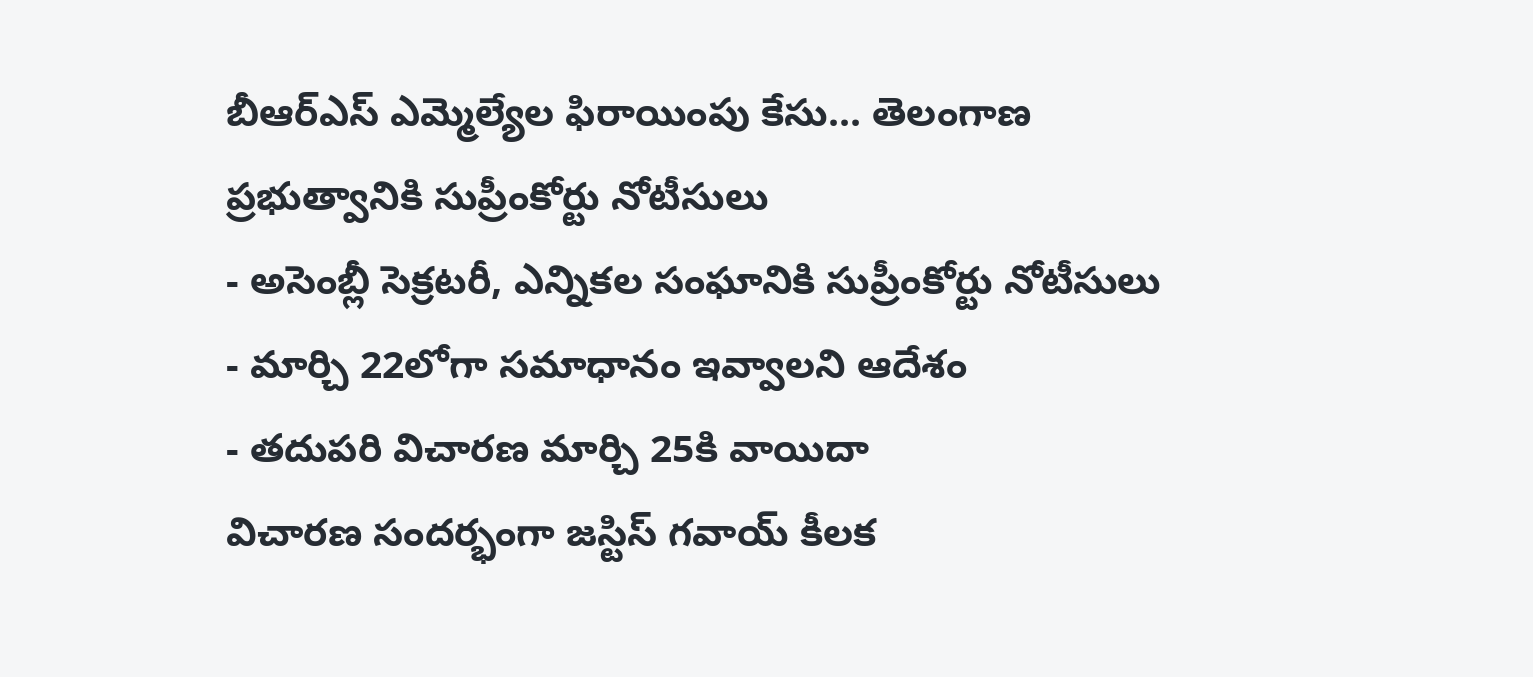బీఆర్ఎస్ ఎమ్మెల్యేల ఫిరాయింపు కేసు... తెలంగాణ ప్రభుత్వానికి సుప్రీంకోర్టు నోటీసులు
- అసెంబ్లీ సెక్రటరీ, ఎన్నికల సంఘానికి సుప్రీంకోర్టు నోటీసులు
- మార్చి 22లోగా సమాధానం ఇవ్వాలని ఆదేశం
- తదుపరి విచారణ మార్చి 25కి వాయిదా
విచారణ సందర్భంగా జస్టిస్ గవాయ్ కీలక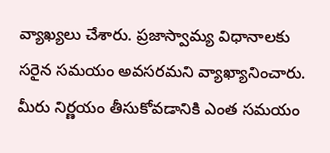వ్యాఖ్యలు చేశారు. ప్రజాస్వామ్య విధానాలకు సరైన సమయం అవసరమని వ్యాఖ్యానించారు. మీరు నిర్ణయం తీసుకోవడానికి ఎంత సమయం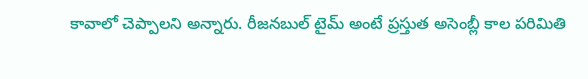కావాలో చెప్పాలని అన్నారు. రీజనబుల్ టైమ్ అంటే ప్రస్తుత అసెంబ్లీ కాల పరిమితి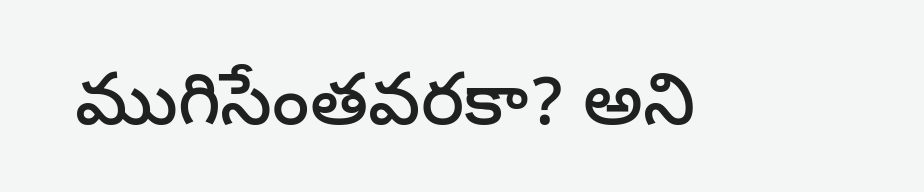ముగిసేంతవరకా? అని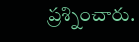ప్రశ్నించారు.